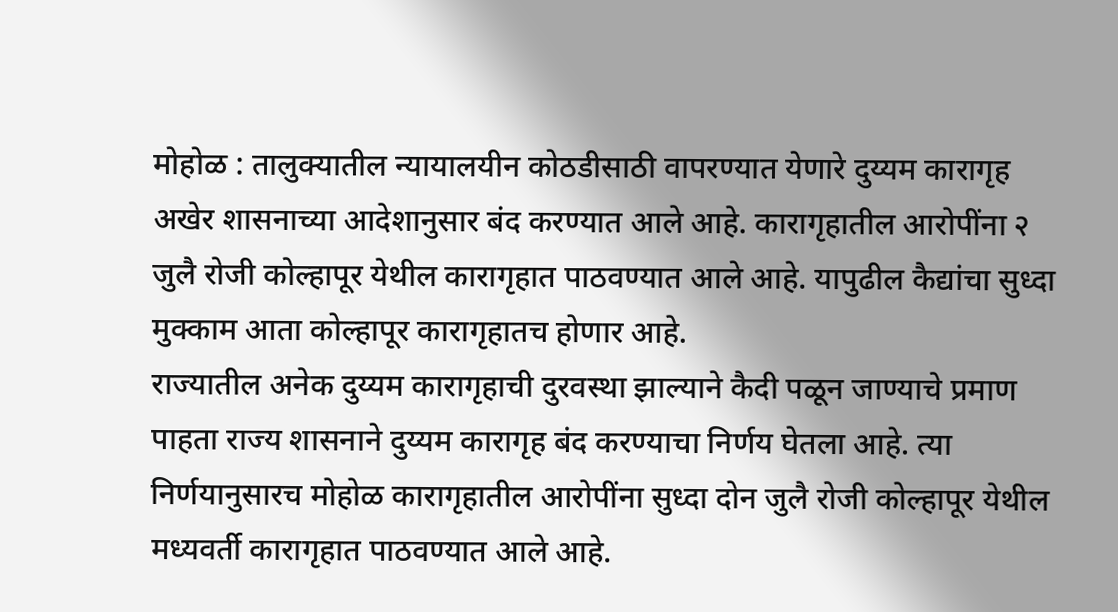मोहोळ : तालुक्यातील न्यायालयीन कोठडीसाठी वापरण्यात येणारे दुय्यम कारागृह अखेर शासनाच्या आदेशानुसार बंद करण्यात आले आहे. कारागृहातील आरोपींना २ जुलै रोजी कोल्हापूर येथील कारागृहात पाठवण्यात आले आहे. यापुढील कैद्यांचा सुध्दा मुक्काम आता कोल्हापूर कारागृहातच होणार आहे.
राज्यातील अनेक दुय्यम कारागृहाची दुरवस्था झाल्याने कैदी पळून जाण्याचे प्रमाण पाहता राज्य शासनाने दुय्यम कारागृह बंद करण्याचा निर्णय घेतला आहे. त्या निर्णयानुसारच मोहोळ कारागृहातील आरोपींना सुध्दा दोन जुलै रोजी कोल्हापूर येथील मध्यवर्ती कारागृहात पाठवण्यात आले आहे.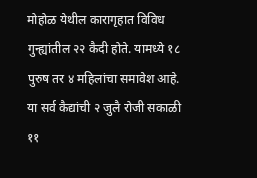मोहोळ येथील कारागृहात विविध गुन्ह्यांतील २२ कैदी होते. यामध्ये १८ पुरुष तर ४ महिलांचा समावेश आहे. या सर्व कैद्यांची २ जुलै रोजी सकाळी ११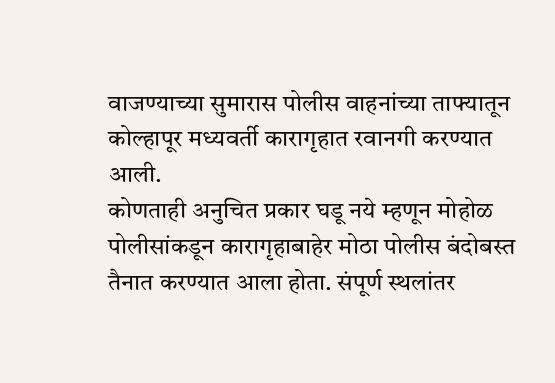वाजण्याच्या सुमारास पोलीस वाहनांच्या ताफ्यातून कोल्हापूर मध्यवर्ती कारागृहात रवानगी करण्यात आली.
कोणताही अनुचित प्रकार घडू नये म्हणून मोहोळ पोलीसांकडून कारागृहाबाहेर मोठा पोलीस बंदोबस्त तैनात करण्यात आला होता. संपूर्ण स्थलांतर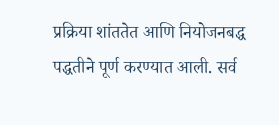प्रक्रिया शांततेत आणि नियोजनबद्ध पद्धतीने पूर्ण करण्यात आली. सर्व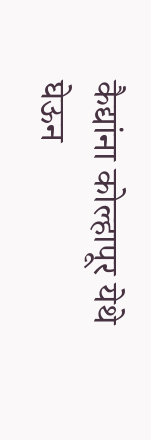कैद्यांना कोल्हापूर येथे घेऊन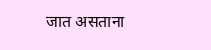जात असताना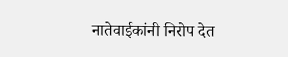नातेवाईकांनी निरोप देत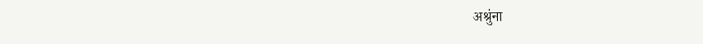अश्रुंना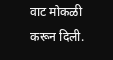वाट मोकळी करून दिली.